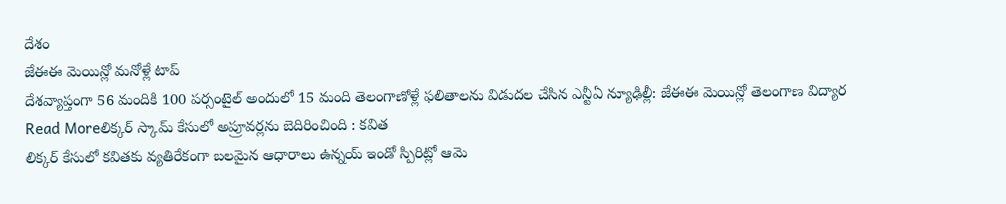దేశం
జేఈఈ మెయిన్లో మనోళ్లే టాప్
దేశవ్యాప్తంగా 56 మందికి 100 పర్సంటైల్ అందులో 15 మంది తెలంగాణోళ్లే ఫలితాలను విడుదల చేసిన ఎన్టీఏ న్యూఢిల్లీ: జేఈఈ మెయిన్లో తెలంగాణ విద్యార
Read Moreలిక్కర్ స్కామ్ కేసులో అప్రూవర్లను బెదిరించింది : కవిత
లిక్కర్ కేసులో కవితకు వ్యతిరేకంగా బలమైన ఆధారాలు ఉన్నయ్ ఇండో స్పిరిట్లో ఆమె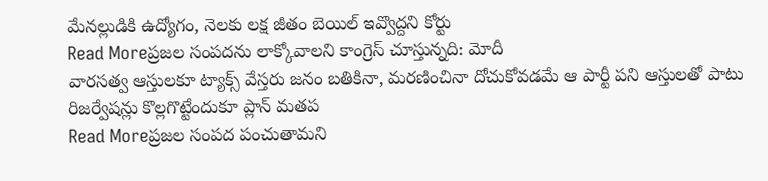మేనల్లుడికి ఉద్యోగం, నెలకు లక్ష జీతం బెయిల్ ఇవ్వొద్దని కోర్టు
Read Moreప్రజల సంపదను లాక్కోవాలని కాంగ్రెస్ చూస్తున్నది: మోదీ
వారసత్వ ఆస్తులకూ ట్యాక్స్ వేస్తరు జనం బతికినా, మరణించినా దోచుకోవడమే ఆ పార్టీ పని ఆస్తులతో పాటు రిజర్వేషన్లు కొల్లగొట్టేందుకూ ప్లాన్ మతప
Read Moreప్రజల సంపద పంచుతామని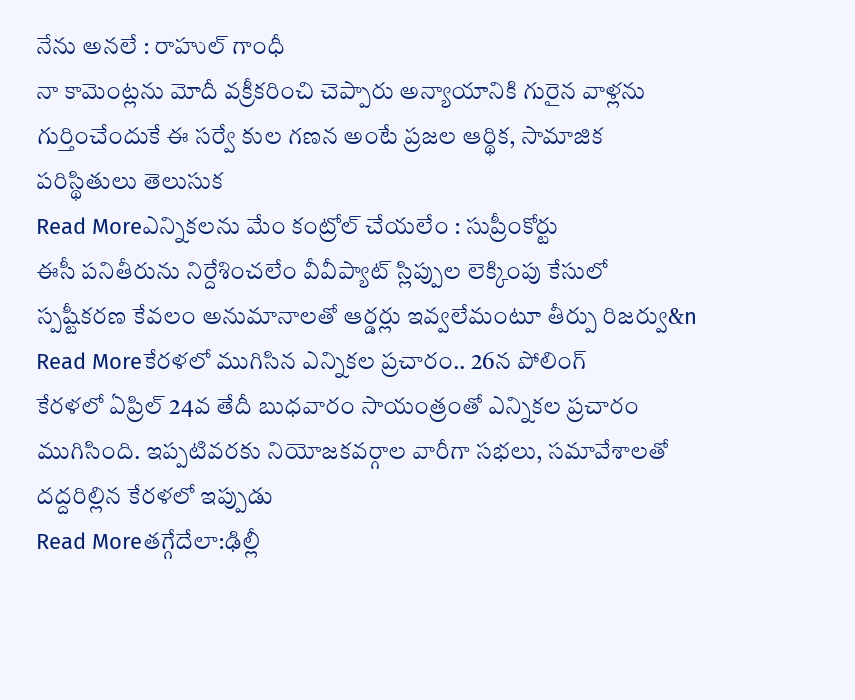నేను అనలే : రాహుల్ గాంధీ
నా కామెంట్లను మోదీ వక్రీకరించి చెప్పారు అన్యాయానికి గురైన వాళ్లను గుర్తించేందుకే ఈ సర్వే కుల గణన అంటే ప్రజల ఆర్థిక, సామాజిక పరిస్థితులు తెలుసుక
Read Moreఎన్నికలను మేం కంట్రోల్ చేయలేం : సుప్రీంకోర్టు
ఈసీ పనితీరును నిర్దేశించలేం వీవీప్యాట్ స్లిప్పుల లెక్కింపు కేసులో స్పష్టీకరణ కేవలం అనుమానాలతో ఆర్డర్లు ఇవ్వలేమంటూ తీర్పు రిజర్వు&n
Read Moreకేరళలో ముగిసిన ఎన్నికల ప్రచారం.. 26న పోలింగ్
కేరళలో ఏప్రిల్ 24వ తేదీ బుధవారం సాయంత్రంతో ఎన్నికల ప్రచారం ముగిసింది. ఇప్పటివరకు నియోజకవర్గాల వారీగా సభలు, సమావేశాలతో దద్దరిల్లిన కేరళలో ఇప్పుడు
Read Moreతగ్గేదేలా:ఢిల్లీ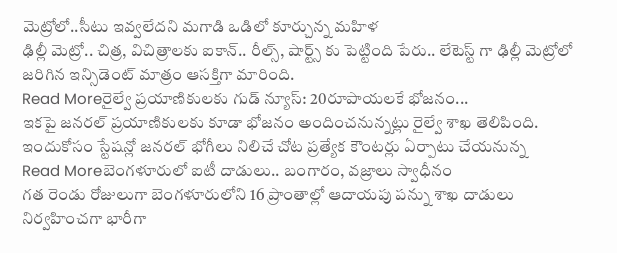మెట్రోలో..సీటు ఇవ్వలేదని మగాడి ఒడిలో కూర్చున్న మహిళ
ఢిల్లీ మెట్రో.. చిత్ర, విచిత్రాలకు ఐకాన్.. రీల్స్, షార్ట్స్ కు పెట్టింది పేరు.. లేటెస్ట్ గా ఢిల్లీ మెట్రోలో జరిగిన ఇన్సిడెంట్ మాత్రం ఆసక్తిగా మారింది.
Read Moreరైల్వే ప్రయాణికులకు గుడ్ న్యూస్: 20రూపాయలకే భోజనం...
ఇకపై జనరల్ ప్రయాణికులకు కూడా భోజనం అందించనున్నట్లు రైల్వే శాఖ తెలిపింది. ఇందుకోసం స్టేషన్లో జనరల్ భోగీలు నిలిచే చోట ప్రత్యేక కౌంటర్లు ఏర్పాటు చేయనున్న
Read Moreబెంగళూరులో ఐటీ దాడులు.. బంగారం, వజ్రాలు స్వాధీనం
గత రెండు రోజులుగా బెంగళూరులోని 16 ప్రాంతాల్లో ఆదాయపు పన్ను శాఖ దాడులు నిర్వహించగా భారీగా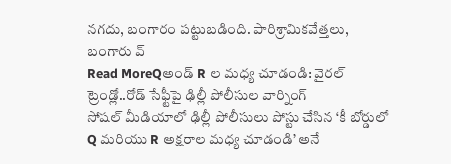నగదు, బంగారం పట్టుబడింది. పారిశ్రామికవేత్తలు, బంగారు వ్
Read MoreQఅండ్ R ల మధ్య చూడండి: వైరల్ ట్రెండ్లో..రోడ్ సేఫ్టీపై ఢిల్లీ పోలీసుల వార్నింగ్
సోషల్ మీడియాలో ఢిల్లీ పోలీసులు పోస్టు చేసిన ‘కీ బోర్డులో Q మరియు R అక్షరాల మధ్య చూడండి’ అనే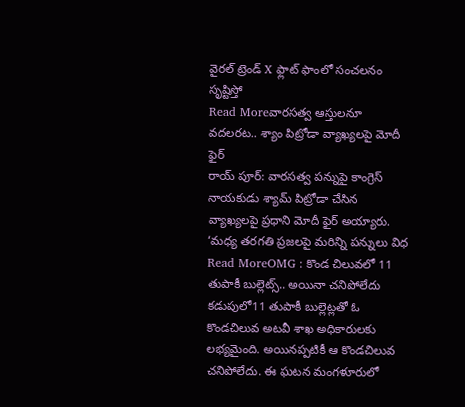వైరల్ ట్రెండ్ X ఫ్లాట్ ఫాంలో సంచలనం సృష్టిస్తో
Read Moreవారసత్వ ఆస్తులనూ వదలరట.. శ్యాం పిట్రోడా వ్యాఖ్యలపై మోదీ ఫైర్
రాయ్ పూర్: వారసత్వ పన్నుపై కాంగ్రెస్ నాయకుడు శ్యామ్ పిట్రోడా చేసిన వ్యాఖ్యలపై ప్రధాని మోదీ ఫైర్ అయ్యారు. ‘మధ్య తరగతి ప్రజలపై మరిన్ని పన్నులు విధ
Read MoreOMG : కొండ చిలువలో 11 తుపాకీ బుల్లెట్స్.. అయినా చనిపోలేదు
కడుపులో11 తుపాకీ బుల్లెట్లతో ఓ కొండచిలువ అటవీ శాఖ అధికారులకు లభ్యమైంది. అయినప్పటికీ ఆ కొండచిలువ చనిపోలేదు. ఈ ఘటన మంగళూరులో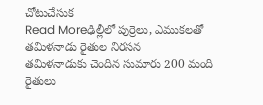చోటుచేసుక
Read Moreఢిల్లీలో పుర్రెలు, ఎముకలతో తమిళనాడు రైతుల నిరసన
తమిళనాడుకు చెందిన సుమారు 200 మంది రైతులు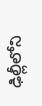ఢిల్లీలోని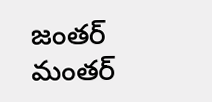జంతర్ మంతర్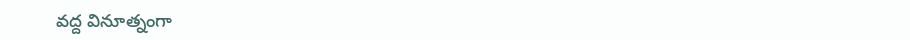వద్ద వినూత్నంగా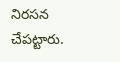నిరసన చేపట్టారు.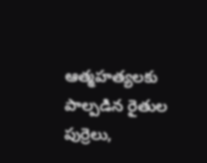ఆత్మహత్యలకు పాల్పడిన రైతుల పుర్రెలు,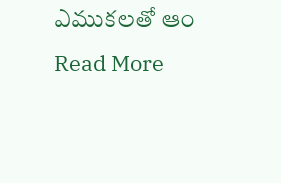ఎముకలతో ఆం
Read More